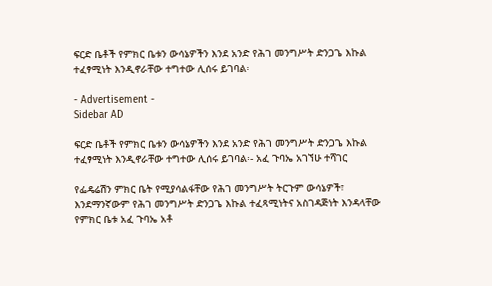ፍርድ ቤቶች የምክር ቤቱን ውሳኔዎችን እንደ አንድ የሕገ መንግሥት ድንጋጌ እኩል ተፈፃሚነት እንዲኖራቸው ተግተው ሊሰሩ ይገባል፡

- Advertisement -
Sidebar AD

ፍርድ ቤቶች የምክር ቤቱን ውሳኔዎችን እንደ አንድ የሕገ መንግሥት ድንጋጌ እኩል ተፈፃሚነት እንዲኖራቸው ተግተው ሊሰሩ ይገባል፡- አፈ ጉባኤ አገኘሁ ተሻገር

የፌዴሬሽን ምክር ቤት የሚያሳልፋቸው የሕገ መንግሥት ትርጉም ውሳኔዎች፣ እንደማንኛውም የሕገ መንግሥት ድንጋጌ እኩል ተፈጻሚነትና አስገዳጅነት እንዳላቸው የምክር ቤቱ አፈ ጉባኤ አቶ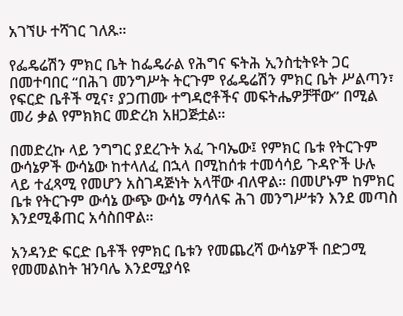አገኘሁ ተሻገር ገለጹ።

የፌዴሬሽን ምክር ቤት ከፌዴራል የሕግና ፍትሕ ኢንስቲትዩት ጋር በመተባበር “በሕገ መንግሥት ትርጉም የፌዴሬሽን ምክር ቤት ሥልጣን፣ የፍርድ ቤቶች ሚና፣ ያጋጠሙ ተግዳሮቶችና መፍትሔዎቻቸው” በሚል መሪ ቃል የምክክር መድረክ አዘጋጅቷል።

በመድረኩ ላይ ንግግር ያደረጉት አፈ ጉባኤው፤ የምክር ቤቱ የትርጉም ውሳኔዎች ውሳኔው ከተላለፈ በኋላ በሚከሰቱ ተመሳሳይ ጉዳዮች ሁሉ ላይ ተፈጻሚ የመሆን አስገዳጅነት አላቸው ብለዋል። በመሆኑም ከምክር ቤቱ የትርጉም ውሳኔ ውጭ ውሳኔ ማሳለፍ ሕገ መንግሥቱን እንደ መጣስ እንደሚቆጠር አሳስበዋል።

አንዳንድ ፍርድ ቤቶች የምክር ቤቱን የመጨረሻ ውሳኔዎች በድጋሚ የመመልከት ዝንባሌ እንደሚያሳዩ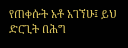የጠቀሱት አቶ አገኘሁ፤ ይህ ድርጊት በሕግ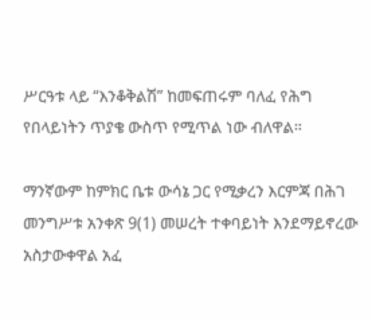ሥርዓቱ ላይ “እንቆቅልሽ” ከመፍጠሩም ባለፈ የሕግ የበላይነትን ጥያቄ ውስጥ የሚጥል ነው ብለዋል።

ማንኛውም ከምክር ቤቱ ውሳኔ ጋር የሚቃረን እርምጃ በሕገ መንግሥቱ አንቀጽ 9(1) መሠረት ተቀባይነት እንደማይኖረው አስታውቀዋል አፈ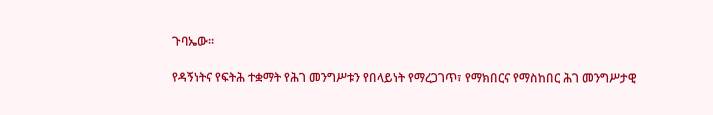ጉባኤው።

የዳኝነትና የፍትሕ ተቋማት የሕገ መንግሥቱን የበላይነት የማረጋገጥ፣ የማክበርና የማስከበር ሕገ መንግሥታዊ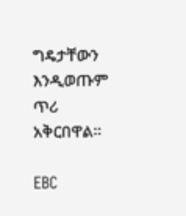ግዴታቸውን እንዲወጡም ጥሪ አቅርበዋል።

EBC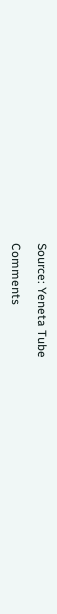Source: Yeneta Tube

Comments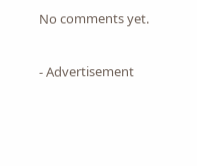No comments yet.

- Advertisement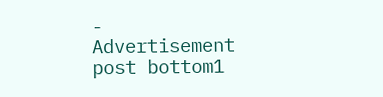-
Advertisement post bottom1